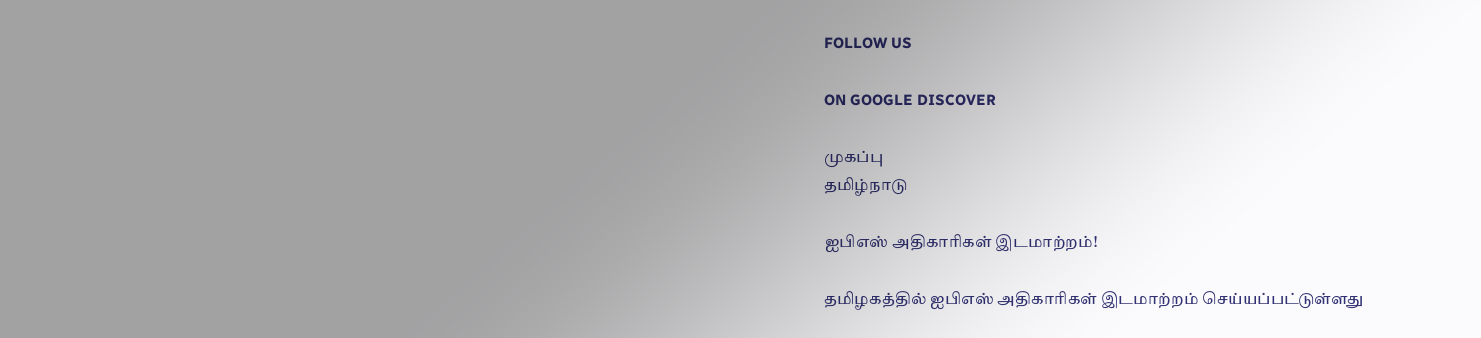FOLLOW US

ON GOOGLE DISCOVER

முகப்பு
தமிழ்நாடு

ஐபிஎஸ் அதிகாரிகள் இடமாற்றம்!

தமிழகத்தில் ஐபிஎஸ் அதிகாரிகள் இடமாற்றம் செய்யப்பட்டுள்ளது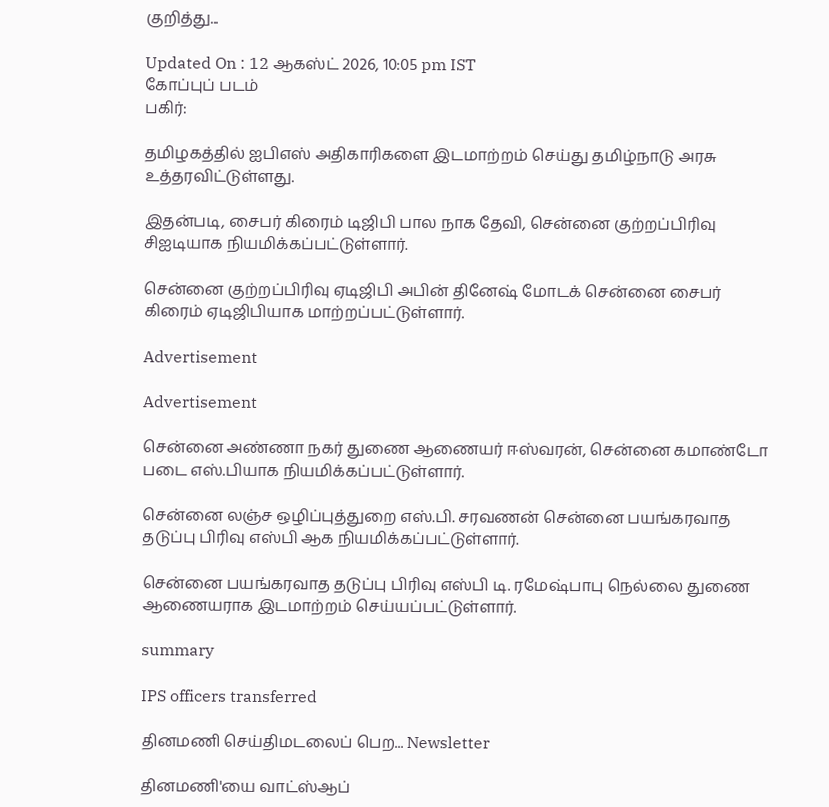குறித்து...

Updated On : 12 ஆகஸ்ட் 2026, 10:05 pm IST
கோப்புப் படம்
பகிர்:

தமிழகத்தில் ஐபிஎஸ் அதிகாரிகளை இடமாற்றம் செய்து தமிழ்நாடு அரசு உத்தரவிட்டுள்ளது.

இதன்படி, சைபர் கிரைம் டிஜிபி பால நாக தேவி, சென்னை குற்றப்பிரிவு சிஐடியாக நியமிக்கப்பட்டுள்ளார்.

சென்னை குற்றப்பிரிவு ஏடிஜிபி அபின் தினேஷ் மோடக் சென்னை சைபர் கிரைம் ஏடிஜிபியாக மாற்றப்பட்டுள்ளார்.

Advertisement

Advertisement

சென்னை அண்ணா நகர் துணை ஆணையர் ஈஸ்வரன், சென்னை கமாண்டோ படை எஸ்.பியாக நியமிக்கப்பட்டுள்ளார்.

சென்னை லஞ்ச ஒழிப்புத்துறை எஸ்.பி. சரவணன் சென்னை பயங்கரவாத தடுப்பு பிரிவு எஸ்பி ஆக நியமிக்கப்பட்டுள்ளார்.

சென்னை பயங்கரவாத தடுப்பு பிரிவு எஸ்பி டி. ரமேஷ்பாபு நெல்லை துணை ஆணையராக இடமாற்றம் செய்யப்பட்டுள்ளார்.

summary

IPS officers transferred

தினமணி செய்திமடலைப் பெற... Newsletter

தினமணி'யை வாட்ஸ்ஆப்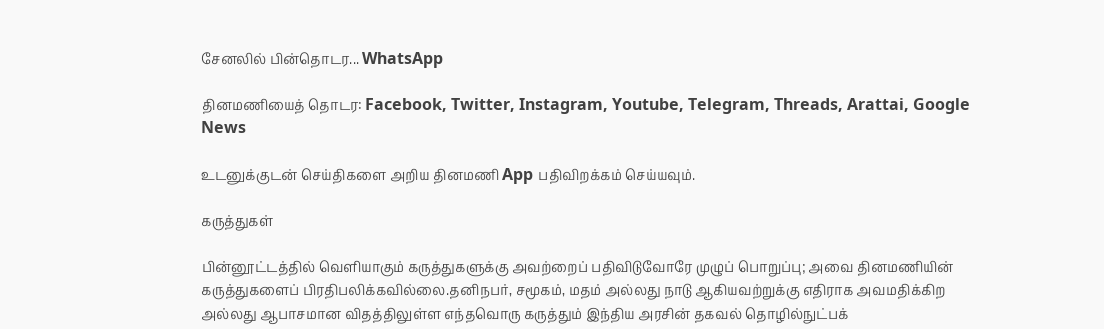சேனலில் பின்தொடர... WhatsApp

தினமணியைத் தொடர: Facebook, Twitter, Instagram, Youtube, Telegram, Threads, Arattai, Google News

உடனுக்குடன் செய்திகளை அறிய தினமணி App பதிவிறக்கம் செய்யவும்.

கருத்துகள்

பின்னூட்டத்தில் வெளியாகும் கருத்துகளுக்கு அவற்றைப் பதிவிடுவோரே முழுப் பொறுப்பு; அவை தினமணியின் கருத்துகளைப் பிரதிபலிக்கவில்லை.தனிநபர், சமூகம், மதம் அல்லது நாடு ஆகியவற்றுக்கு எதிராக அவமதிக்கிற அல்லது ஆபாசமான விதத்திலுள்ள எந்தவொரு கருத்தும் இந்திய அரசின் தகவல் தொழில்நுட்பக்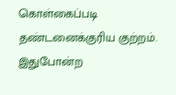கொள்கைப்படி தண்டனைக்குரிய குற்றம். இதுபோன்ற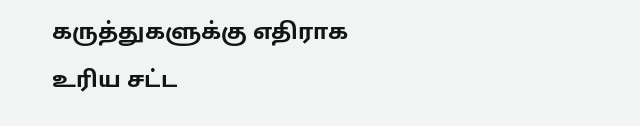கருத்துகளுக்கு எதிராக உரிய சட்ட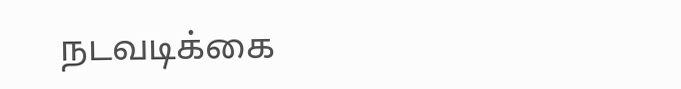நடவடிக்கை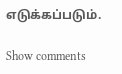எடுக்கப்படும்.

Show comments